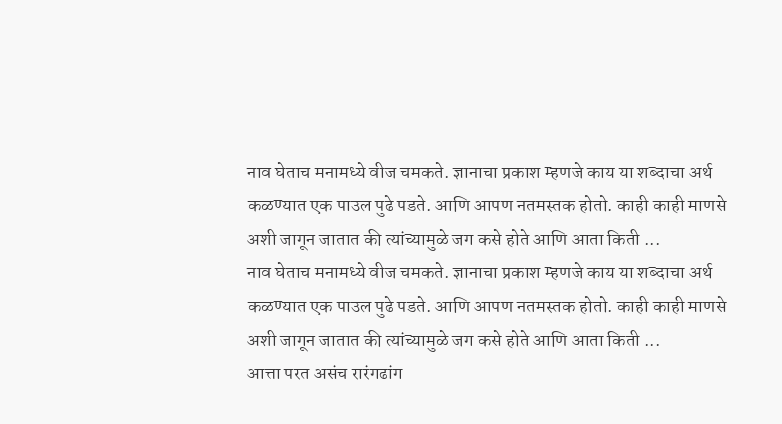नाव घेताच मनामध्ये वीज चमकते. ज्ञानाचा प्रकाश म्हणजे काय या शब्दाचा अर्थ कळण्यात एक पाउल पुढे पडते. आणि आपण नतमस्तक होतो. काही काही माणसे अशी जागून जातात की त्यांच्यामुळे जग कसे होते आणि आता किती ...
नाव घेताच मनामध्ये वीज चमकते. ज्ञानाचा प्रकाश म्हणजे काय या शब्दाचा अर्थ कळण्यात एक पाउल पुढे पडते. आणि आपण नतमस्तक होतो. काही काही माणसे अशी जागून जातात की त्यांच्यामुळे जग कसे होते आणि आता किती ...
आत्ता परत असंच रारंगढांग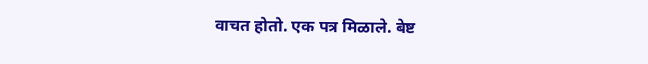वाचत होतो. एक पत्र मिळाले. बेष्ट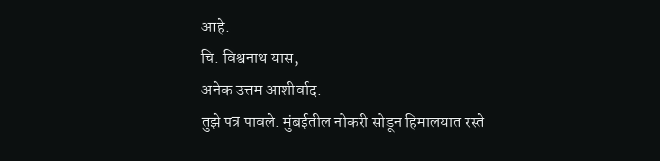आहे.
चि. विश्वनाथ यास,
अनेक उत्तम आशीर्वाद.
तुझे पत्र पावले. मुंबईतील नोकरी सोडून हिमालयात रस्ते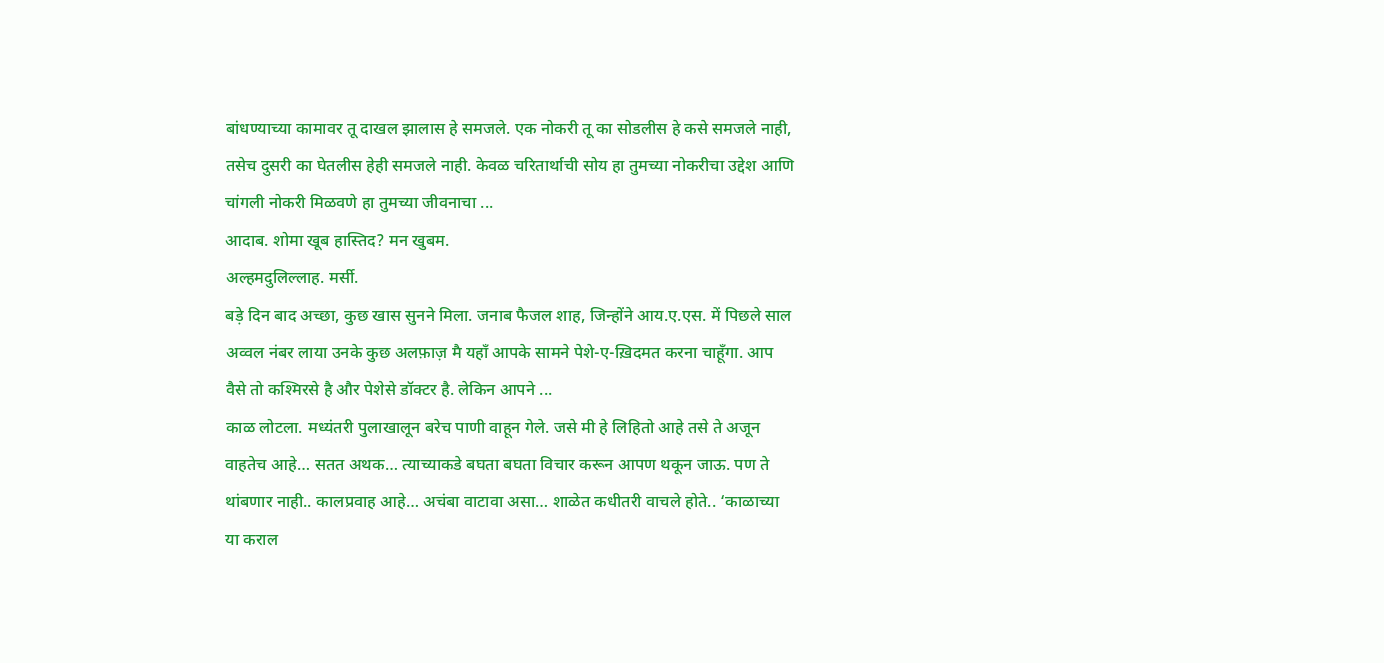बांधण्याच्या कामावर तू दाखल झालास हे समजले. एक नोकरी तू का सोडलीस हे कसे समजले नाही, तसेच दुसरी का घेतलीस हेही समजले नाही. केवळ चरितार्थाची सोय हा तुमच्या नोकरीचा उद्देश आणि चांगली नोकरी मिळवणे हा तुमच्या जीवनाचा ...
आदाब. शोमा खूब हास्तिद? मन खुबम.
अल्हमदुलिल्लाह. मर्सी.
बड़े दिन बाद अच्छा, कुछ खास सुनने मिला. जनाब फैजल शाह, जिन्होंने आय.ए.एस. में पिछले साल अव्वल नंबर लाया उनके कुछ अलफ़ाज़ मै यहाँ आपके सामने पेशे-ए-ख़िदमत करना चाहूँगा. आप वैसे तो कश्मिरसे है और पेशेसे डॉक्टर है. लेकिन आपने ...
काळ लोटला. मध्यंतरी पुलाखालून बरेच पाणी वाहून गेले. जसे मी हे लिहितो आहे तसे ते अजून वाहतेच आहे… सतत अथक… त्याच्याकडे बघता बघता विचार करून आपण थकून जाऊ. पण ते थांबणार नाही.. कालप्रवाह आहे… अचंबा वाटावा असा… शाळेत कधीतरी वाचले होते.. ‘काळाच्या या कराल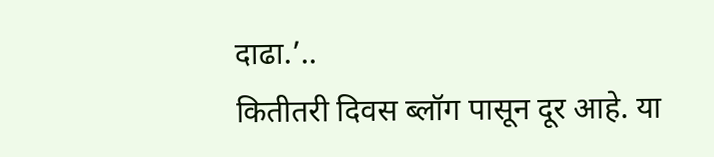दाढा.’..
कितीतरी दिवस ब्लॉग पासून दूर आहे. या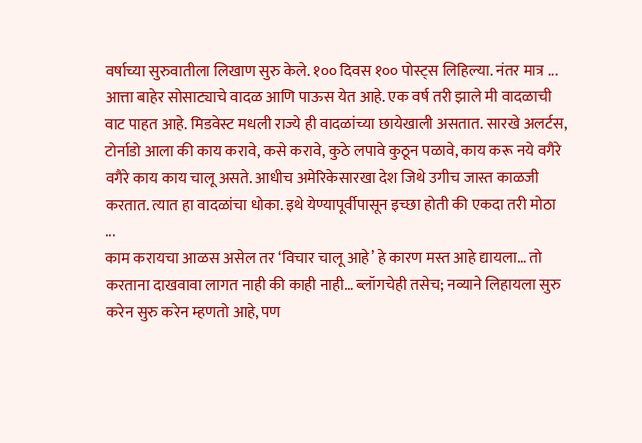वर्षाच्या सुरुवातीला लिखाण सुरु केले. १०० दिवस १०० पोस्ट्स लिहिल्या. नंतर मात्र ...
आत्ता बाहेर सोसाट्याचे वादळ आणि पाऊस येत आहे. एक वर्ष तरी झाले मी वादळाची वाट पाहत आहे. मिडवेस्ट मधली राज्ये ही वादळांच्या छायेखाली असतात. सारखे अलर्टस, टोर्नाडो आला की काय करावे, कसे करावे, कुठे लपावे कुठून पळावे, काय करू नये वगैरे वगैरे काय काय चालू असते. आधीच अमेरिकेसारखा देश जिथे उगीच जास्त काळजी करतात. त्यात हा वादळांचा धोका. इथे येण्यापूर्वीपासून इच्छा होती की एकदा तरी मोठा ...
काम करायचा आळस असेल तर ‘विचार चालू आहे’ हे कारण मस्त आहे द्यायला… तो करताना दाखवावा लागत नाही की काही नाही… ब्लॉगचेही तसेच; नव्याने लिहायला सुरु करेन सुरु करेन म्हणतो आहे, पण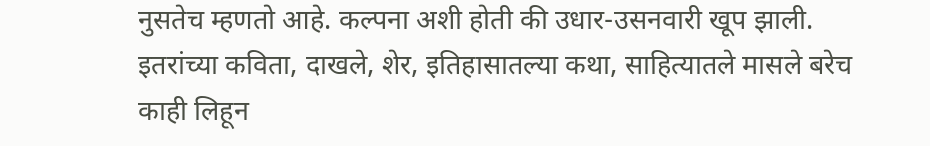नुसतेच म्हणतो आहे. कल्पना अशी होती की उधार-उसनवारी खूप झाली. इतरांच्या कविता, दाखले, शेर, इतिहासातल्या कथा, साहित्यातले मासले बरेच काही लिहून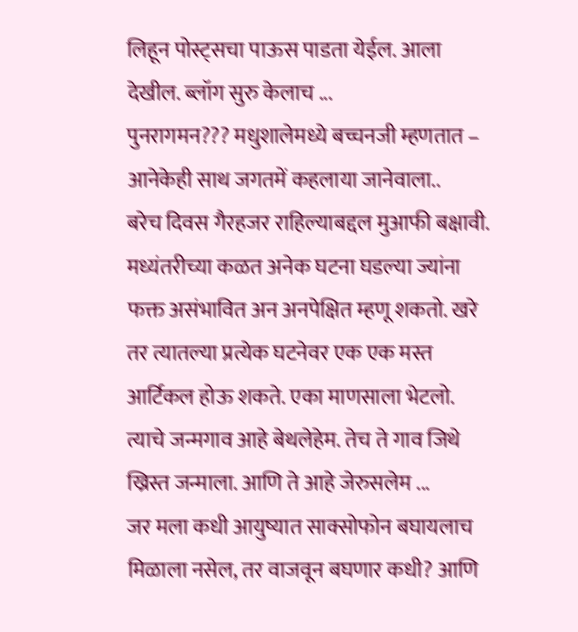लिहून पोस्ट्सचा पाऊस पाडता येईल. आला देखील. ब्लॉग सुरु केलाच ...
पुनरागमन??? मधुशालेमध्ये बच्चनजी म्हणतात – आनेकेही साथ जगतमें कहलाया जानेवाला..
बरेच दिवस गैरहजर राहिल्याबद्दल मुआफी बक्षावी. मध्यंतरीच्या कळत अनेक घटना घडल्या ज्यांना फक्त असंभावित अन अनपेक्षित म्हणू शकतो. खरे तर त्यातल्या प्रत्येक घटनेवर एक एक मस्त आर्टिकल होऊ शकते. एका माणसाला भेटलो. त्याचे जन्मगाव आहे बेथलेहेम. तेच ते गाव जिथे ख्रिस्त जन्माला. आणि ते आहे जेरुसलेम ...
जर मला कधी आयुष्यात साक्सोफोन बघायलाच मिळाला नसेल, तर वाजवून बघणार कधी? आणि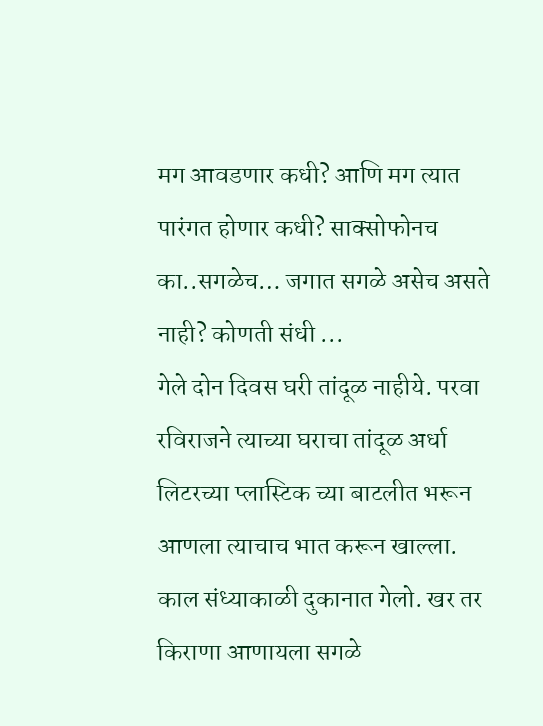मग आवडणार कधी? आणि मग त्यात पारंगत होणार कधी? साक्सोफोनच का..सगळेच… जगात सगळे असेच असते नाही? कोणती संधी ...
गेले दोन दिवस घरी तांदूळ नाहीये. परवा रविराजने त्याच्या घराचा तांदूळ अर्धा लिटरच्या प्लास्टिक च्या बाटलीत भरून आणला त्याचाच भात करून खाल्ला. काल संध्याकाळी दुकानात गेलो. खर तर किराणा आणायला सगळे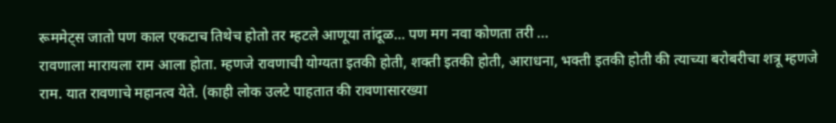रूममेट्स जातो पण काल एकटाच तिथेच होतो तर म्हटले आणूया तांदूळ… पण मग नवा कोणता तरी ...
रावणाला मारायला राम आला होता. म्हणजे रावणाची योग्यता इतकी होती, शक्ती इतकी होती, आराधना, भक्ती इतकी होती की त्याच्या बरोबरीचा शत्रू म्हणजे राम. यात रावणाचे महानत्व येते. (काही लोक उलटे पाहतात की रावणासारख्या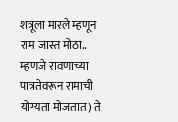शत्रूला मारले म्हणून राम जास्त मोठा.. म्हणजे रावणाच्या पात्रतेवरून रामाची योग्यता मोजतात) ते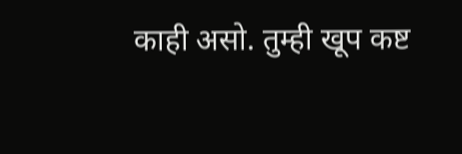काही असो. तुम्ही खूप कष्ट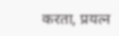करता, प्रयत्न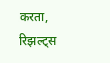करता, रिझल्ट्स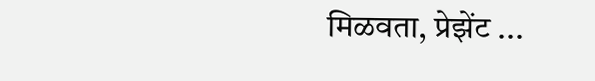मिळवता, प्रेझेंट ...